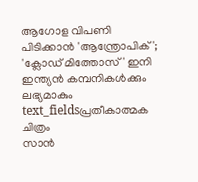ആഗോള വിപണി പിടിക്കാൻ 'ആന്ത്രോപിക്'; 'ക്ലോഡ് മിത്തോസ്' ഇനി ഇന്ത്യൻ കമ്പനികൾക്കും ലഭ്യമാകും
text_fieldsപ്രതീകാത്മക ചിത്രം
സാൻ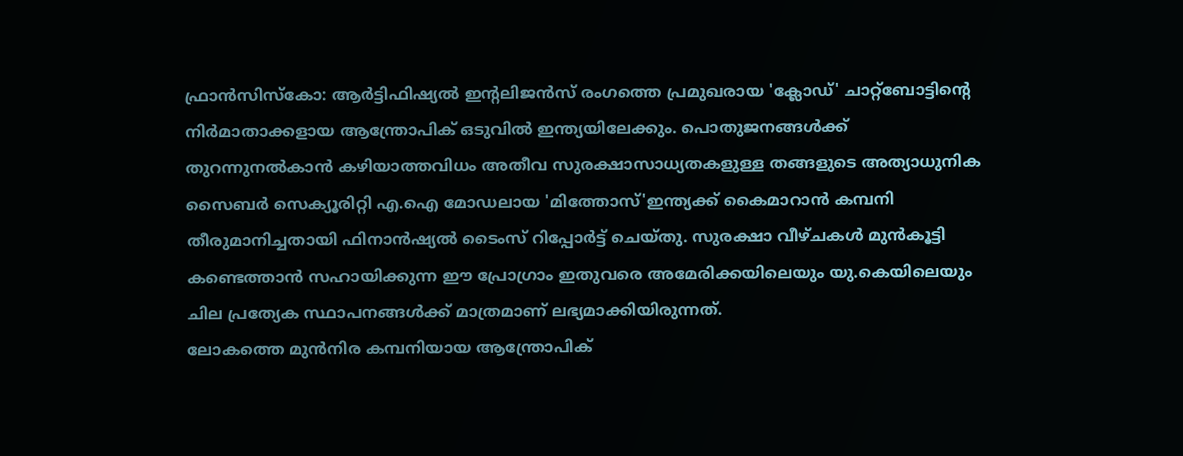ഫ്രാൻസിസ്കോ: ആർട്ടിഫിഷ്യൽ ഇന്റലിജൻസ് രംഗത്തെ പ്രമുഖരായ 'ക്ലോഡ്' ചാറ്റ്ബോട്ടിന്റെ നിർമാതാക്കളായ ആന്ത്രോപിക് ഒടുവിൽ ഇന്ത്യയിലേക്കും. പൊതുജനങ്ങൾക്ക് തുറന്നുനൽകാൻ കഴിയാത്തവിധം അതീവ സുരക്ഷാസാധ്യതകളുള്ള തങ്ങളുടെ അത്യാധുനിക സൈബർ സെക്യൂരിറ്റി എ.ഐ മോഡലായ 'മിത്തോസ്'ഇന്ത്യക്ക് കൈമാറാൻ കമ്പനി തീരുമാനിച്ചതായി ഫിനാൻഷ്യൽ ടൈംസ് റിപ്പോർട്ട് ചെയ്തു. സുരക്ഷാ വീഴ്ചകൾ മുൻകൂട്ടി കണ്ടെത്താൻ സഹായിക്കുന്ന ഈ പ്രോഗ്രാം ഇതുവരെ അമേരിക്കയിലെയും യു.കെയിലെയും ചില പ്രത്യേക സ്ഥാപനങ്ങൾക്ക് മാത്രമാണ് ലഭ്യമാക്കിയിരുന്നത്.
ലോകത്തെ മുൻനിര കമ്പനിയായ ആന്ത്രോപിക്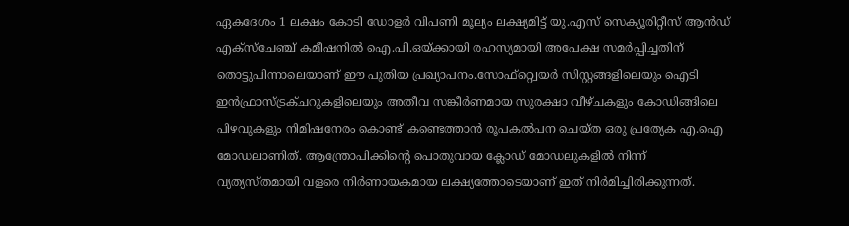ഏകദേശം 1 ലക്ഷം കോടി ഡോളർ വിപണി മൂല്യം ലക്ഷ്യമിട്ട് യു.എസ് സെക്യൂരിറ്റീസ് ആൻഡ് എക്സ്ചേഞ്ച് കമീഷനിൽ ഐ.പി.ഒയ്ക്കായി രഹസ്യമായി അപേക്ഷ സമർപ്പിച്ചതിന് തൊട്ടുപിന്നാലെയാണ് ഈ പുതിയ പ്രഖ്യാപനം.സോഫ്റ്റ്വെയർ സിസ്റ്റങ്ങളിലെയും ഐടി ഇൻഫ്രാസ്ട്രക്ചറുകളിലെയും അതീവ സങ്കീർണമായ സുരക്ഷാ വീഴ്ചകളും കോഡിങ്ങിലെ പിഴവുകളും നിമിഷനേരം കൊണ്ട് കണ്ടെത്താൻ രൂപകൽപന ചെയ്ത ഒരു പ്രത്യേക എ.ഐ മോഡലാണിത്. ആന്ത്രോപിക്കിന്റെ പൊതുവായ ക്ലോഡ് മോഡലുകളിൽ നിന്ന് വ്യത്യസ്തമായി വളരെ നിർണായകമായ ലക്ഷ്യത്തോടെയാണ് ഇത് നിർമിച്ചിരിക്കുന്നത്.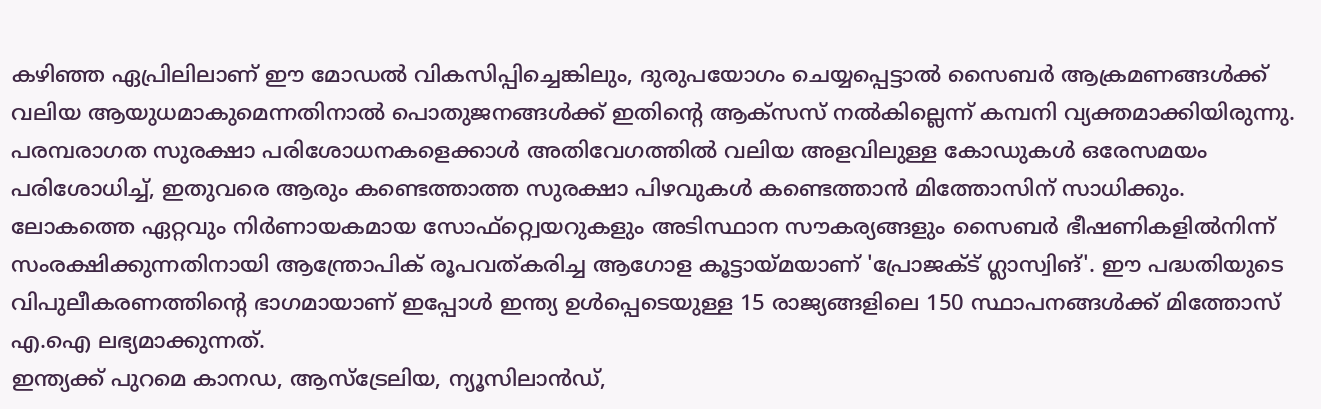കഴിഞ്ഞ ഏപ്രിലിലാണ് ഈ മോഡൽ വികസിപ്പിച്ചെങ്കിലും, ദുരുപയോഗം ചെയ്യപ്പെട്ടാൽ സൈബർ ആക്രമണങ്ങൾക്ക് വലിയ ആയുധമാകുമെന്നതിനാൽ പൊതുജനങ്ങൾക്ക് ഇതിന്റെ ആക്സസ് നൽകില്ലെന്ന് കമ്പനി വ്യക്തമാക്കിയിരുന്നു. പരമ്പരാഗത സുരക്ഷാ പരിശോധനകളെക്കാൾ അതിവേഗത്തിൽ വലിയ അളവിലുള്ള കോഡുകൾ ഒരേസമയം പരിശോധിച്ച്, ഇതുവരെ ആരും കണ്ടെത്താത്ത സുരക്ഷാ പിഴവുകൾ കണ്ടെത്താൻ മിത്തോസിന് സാധിക്കും.
ലോകത്തെ ഏറ്റവും നിർണായകമായ സോഫ്റ്റ്വെയറുകളും അടിസ്ഥാന സൗകര്യങ്ങളും സൈബർ ഭീഷണികളിൽനിന്ന് സംരക്ഷിക്കുന്നതിനായി ആന്ത്രോപിക് രൂപവത്കരിച്ച ആഗോള കൂട്ടായ്മയാണ് 'പ്രോജക്ട് ഗ്ലാസ്വിങ്'. ഈ പദ്ധതിയുടെ വിപുലീകരണത്തിന്റെ ഭാഗമായാണ് ഇപ്പോൾ ഇന്ത്യ ഉൾപ്പെടെയുള്ള 15 രാജ്യങ്ങളിലെ 150 സ്ഥാപനങ്ങൾക്ക് മിത്തോസ് എ.ഐ ലഭ്യമാക്കുന്നത്.
ഇന്ത്യക്ക് പുറമെ കാനഡ, ആസ്ട്രേലിയ, ന്യൂസിലാൻഡ്,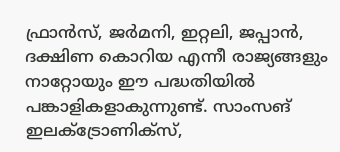ഫ്രാൻസ്, ജർമനി, ഇറ്റലി, ജപ്പാൻ, ദക്ഷിണ കൊറിയ എന്നീ രാജ്യങ്ങളും നാറ്റോയും ഈ പദ്ധതിയിൽ പങ്കാളികളാകുന്നുണ്ട്. സാംസങ് ഇലക്ട്രോണിക്സ്,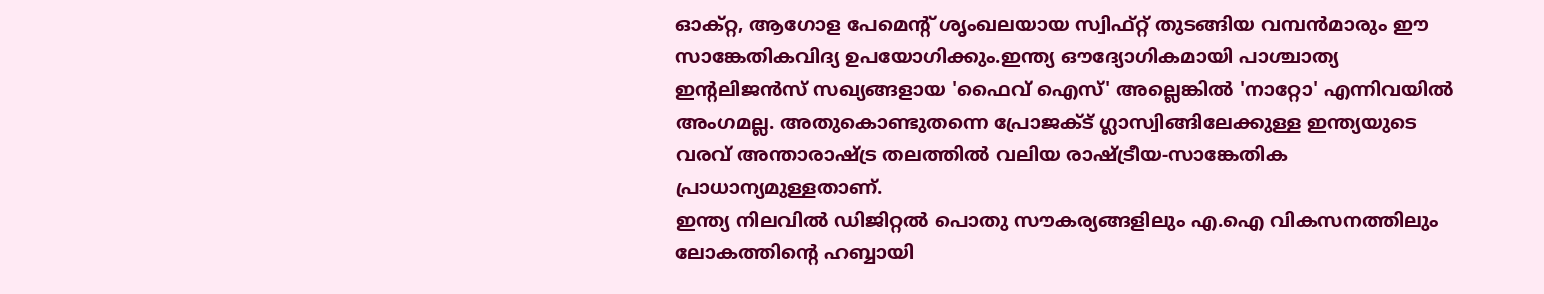ഓക്റ്റ, ആഗോള പേമെന്റ് ശൃംഖലയായ സ്വിഫ്റ്റ് തുടങ്ങിയ വമ്പൻമാരും ഈ സാങ്കേതികവിദ്യ ഉപയോഗിക്കും.ഇന്ത്യ ഔദ്യോഗികമായി പാശ്ചാത്യ ഇന്റലിജൻസ് സഖ്യങ്ങളായ 'ഫൈവ് ഐസ്' അല്ലെങ്കിൽ 'നാറ്റോ' എന്നിവയിൽ അംഗമല്ല. അതുകൊണ്ടുതന്നെ പ്രോജക്ട് ഗ്ലാസ്വിങ്ങിലേക്കുള്ള ഇന്ത്യയുടെ വരവ് അന്താരാഷ്ട്ര തലത്തിൽ വലിയ രാഷ്ട്രീയ-സാങ്കേതിക പ്രാധാന്യമുള്ളതാണ്.
ഇന്ത്യ നിലവിൽ ഡിജിറ്റൽ പൊതു സൗകര്യങ്ങളിലും എ.ഐ വികസനത്തിലും ലോകത്തിന്റെ ഹബ്ബായി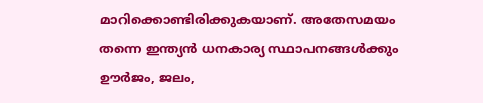മാറിക്കൊണ്ടിരിക്കുകയാണ്. അതേസമയം തന്നെ ഇന്ത്യൻ ധനകാര്യ സ്ഥാപനങ്ങൾക്കും ഊർജം, ജലം,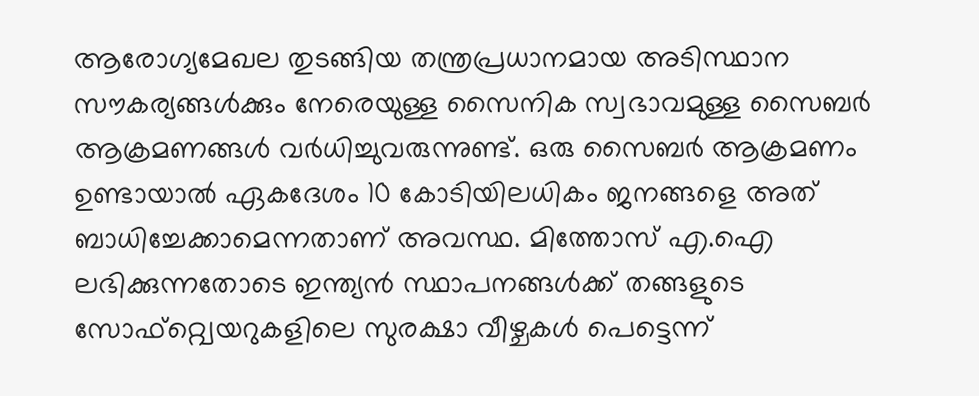ആരോഗ്യമേഖല തുടങ്ങിയ തന്ത്രപ്രധാനമായ അടിസ്ഥാന സൗകര്യങ്ങൾക്കും നേരെയുള്ള സൈനിക സ്വഭാവമുള്ള സൈബർ ആക്രമണങ്ങൾ വർധിച്ചുവരുന്നുണ്ട്. ഒരു സൈബർ ആക്രമണം ഉണ്ടായാൽ ഏകദേശം 10 കോടിയിലധികം ജനങ്ങളെ അത് ബാധിച്ചേക്കാമെന്നതാണ് അവസ്ഥ. മിത്തോസ് എ.ഐ ലഭിക്കുന്നതോടെ ഇന്ത്യൻ സ്ഥാപനങ്ങൾക്ക് തങ്ങളുടെ സോഫ്റ്റ്വെയറുകളിലെ സുരക്ഷാ വീഴ്ചകൾ പെട്ടെന്ന്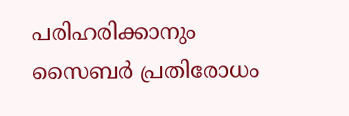പരിഹരിക്കാനും സൈബർ പ്രതിരോധം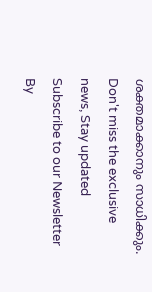ശക്തമാക്കാനും സാധിക്കും.
Don't miss the exclusive news, Stay updated
Subscribe to our Newsletter
By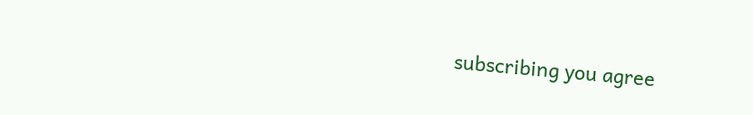subscribing you agree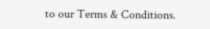to our Terms & Conditions.